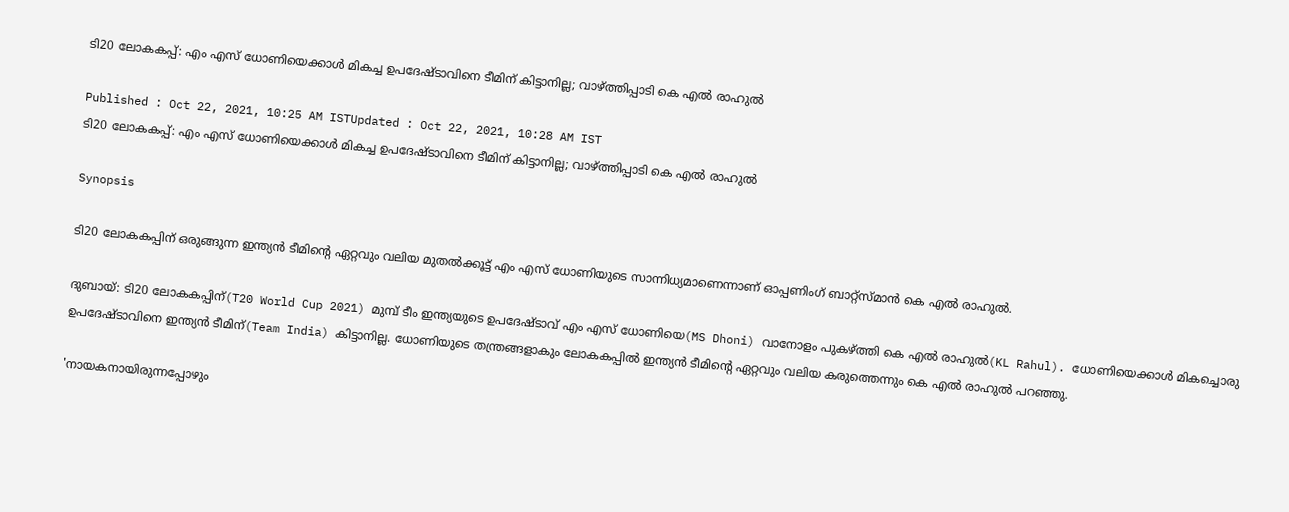ടി20 ലോകകപ്പ്: എം എസ് ധോണിയെക്കാൾ മികച്ച ഉപദേഷ്‌ടാവിനെ ടീമിന് കിട്ടാനില്ല; വാഴ്‌ത്തിപ്പാടി കെ എല്‍ രാഹുല്‍

Published : Oct 22, 2021, 10:25 AM ISTUpdated : Oct 22, 2021, 10:28 AM IST
ടി20 ലോകകപ്പ്: എം എസ് ധോണിയെക്കാൾ മികച്ച ഉപദേഷ്‌ടാവിനെ ടീമിന് കിട്ടാനില്ല; വാഴ്‌ത്തിപ്പാടി കെ എല്‍ രാഹുല്‍

Synopsis

ടി20 ലോകകപ്പിന് ഒരുങ്ങുന്ന ഇന്ത്യൻ ടീമിന്‍റെ ഏറ്റവും വലിയ മുതൽക്കൂട്ട് എം എസ് ധോണിയുടെ സാന്നിധ്യമാണെന്നാണ് ഓപ്പണിംഗ് ബാറ്റ്സ്‌മാൻ കെ എൽ രാഹുല്‍.

ദുബായ്: ടി20 ലോകകപ്പിന്(T20 World Cup 2021) മുമ്പ് ടീം ഇന്ത്യയുടെ ഉപദേഷ്‌ടാവ് എം എസ് ധോണിയെ(MS Dhoni) വാനോളം പുകഴ്‌ത്തി കെ എൽ രാഹുൽ(KL Rahul). ധോണിയെക്കാൾ മികച്ചൊരു ഉപദേഷ്‌ടാവിനെ ഇന്ത്യൻ ടീമിന്(Team India) കിട്ടാനില്ല. ധോണിയുടെ തന്ത്രങ്ങളാകും ലോകകപ്പില്‍ ഇന്ത്യൻ ടീമിന്‍റെ ഏറ്റവും വലിയ കരുത്തെന്നും കെ എൽ രാഹുൽ പറഞ്ഞു.

'നായകനായിരുന്നപ്പോഴും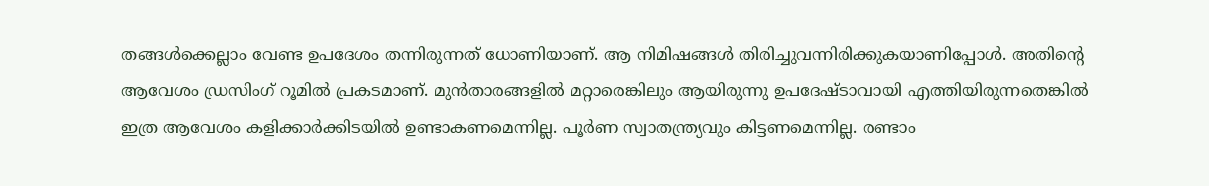തങ്ങൾക്കെല്ലാം വേണ്ട ഉപദേശം തന്നിരുന്നത് ധോണിയാണ്. ആ നിമിഷങ്ങൾ തിരിച്ചുവന്നിരിക്കുകയാണിപ്പോൾ. അതിന്‍റെ ആവേശം ഡ്രസിംഗ് റൂമിൽ പ്രകടമാണ്. മുൻതാരങ്ങളിൽ മറ്റാരെങ്കിലും ആയിരുന്നു ഉപദേഷ്‌ടാവായി എത്തിയിരുന്നതെങ്കിൽ ഇത്ര ആവേശം കളിക്കാർക്കിടയിൽ ഉണ്ടാകണമെന്നില്ല. പൂർണ സ്വാതന്ത്ര്യവും കിട്ടണമെന്നില്ല. രണ്ടാം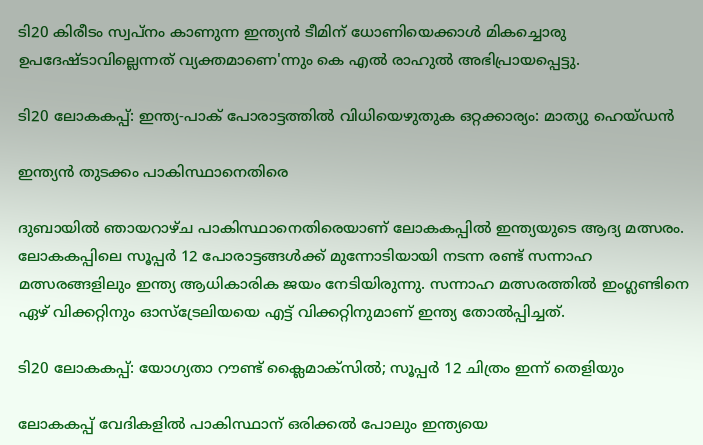ടി20 കിരീടം സ്വപ്നം കാണുന്ന ഇന്ത്യൻ ടീമിന് ധോണിയെക്കാൾ മികച്ചൊരു ഉപദേഷ്‌‌ടാവില്ലെന്നത് വ്യക്തമാണെ'ന്നും കെ എൽ രാഹുൽ അഭിപ്രായപ്പെട്ടു.

ടി20 ലോകകപ്പ്: ഇന്ത്യ-പാക് പോരാട്ടത്തില്‍ വിധിയെഴുതുക ഒറ്റക്കാര്യം: മാത്യു ഹെയ്ഡന്‍

ഇന്ത്യന്‍ തുടക്കം പാകിസ്ഥാനെതിരെ

ദുബായില്‍ ഞായറാഴ്‌ച പാകിസ്ഥാനെതിരെയാണ് ലോകകപ്പില്‍ ഇന്ത്യയുടെ ആദ്യ മത്സരം. ലോകകപ്പിലെ സൂപ്പര്‍ 12 പോരാട്ടങ്ങള്‍ക്ക് മുന്നോടിയായി നടന്ന രണ്ട് സന്നാഹ മത്സരങ്ങളിലും ഇന്ത്യ ആധികാരിക ജയം നേടിയിരുന്നു. സന്നാഹ മത്സരത്തിൽ ഇംഗ്ലണ്ടിനെ ഏഴ് വിക്കറ്റിനും ഓസ്‌ട്രേലിയയെ എട്ട് വിക്കറ്റിനുമാണ് ഇന്ത്യ തോൽപ്പിച്ചത്.

ടി20 ലോകകപ്പ്: യോഗ്യതാ റൗണ്ട് ക്ലൈമാക്‌സില്‍; സൂപ്പർ 12 ചിത്രം ഇന്ന് തെളിയും

ലോകകപ്പ് വേദികളില്‍ പാകിസ്ഥാന് ഒരിക്കല്‍ പോലും ഇന്ത്യയെ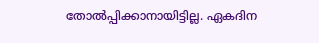തോല്‍പ്പിക്കാനായിട്ടില്ല. ഏകദിന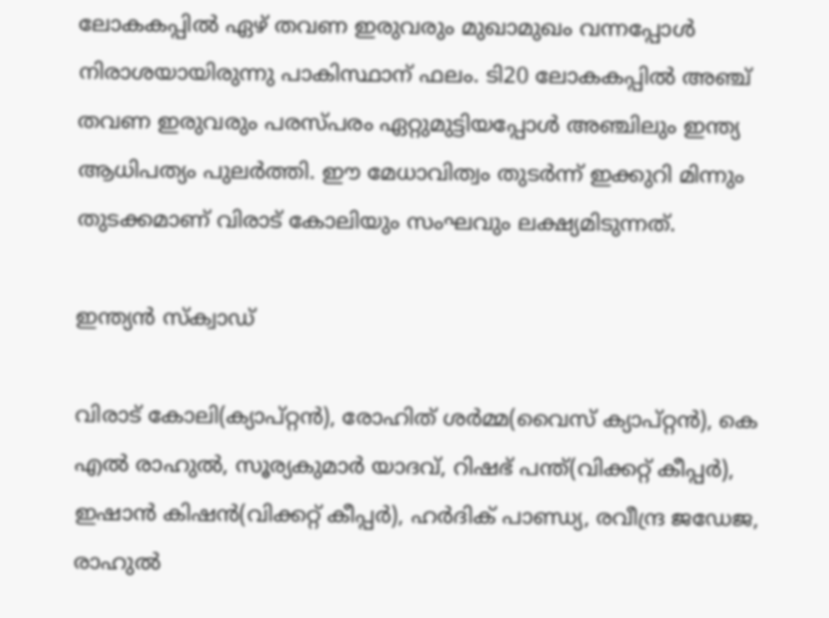ലോകകപ്പില്‍ ഏഴ് തവണ ഇരുവരും മുഖാമുഖം വന്നപ്പോള്‍ നിരാശയായിരുന്നു പാകിസ്ഥാന് ഫലം. ടി20 ലോകകപ്പില്‍ അഞ്ച് തവണ ഇരുവരും പരസ്‌പരം ഏറ്റുമുട്ടിയപ്പോള്‍ അഞ്ചിലും ഇന്ത്യ ആധിപത്യം പുലര്‍ത്തി. ഈ മേധാവിത്വം തുടര്‍ന്ന് ഇക്കുറി മിന്നും തുടക്കമാണ് വിരാട് കോലിയും സംഘവും ലക്ഷ്യമിടുന്നത്.

ഇന്ത്യന്‍ സ്‌ക്വാഡ്

വിരാട് കോലി(ക്യാപ്റ്റന്‍), രോഹിത് ശര്‍മ്മ(വൈസ് ക്യാപ്റ്റന്‍), കെ എല്‍ രാഹുല്‍, സൂര്യകുമാര്‍ യാദവ്, റിഷഭ് പന്ത്(വിക്കറ്റ് കീപ്പര്‍), ഇഷാന്‍ കിഷന്‍(വിക്കറ്റ് കീപ്പര്‍), ഹര്‍ദിക് പാണ്ഡ്യ, രവീന്ദ്ര ജഡേജ, രാഹുല്‍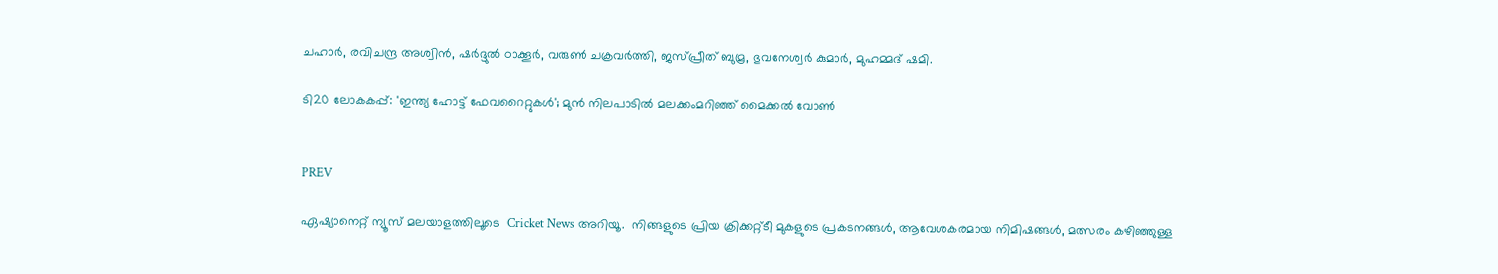ചഹാര്‍, രവിചന്ദ്ര അശ്വിന്‍, ഷർദ്ദുൽ ഠാക്കൂർ, വരുണ്‍ ചക്രവര്‍ത്തി, ജസ്‌പ്രീത് ബുമ്ര, ഭുവനേശ്വര്‍ കുമാര്‍, മുഹമ്മദ് ഷമി.

ടി20 ലോകകപ്പ്: 'ഇന്ത്യ ഹോട്ട് ഫേവറൈറ്റുകള്‍'; മുന്‍ നിലപാടില്‍ മലക്കംമറിഞ്ഞ് മൈക്കല്‍ വോണ്‍


PREV

ഏഷ്യാനെറ്റ് ന്യൂസ് മലയാളത്തിലൂടെ  Cricket News അറിയൂ.  നിങ്ങളുടെ പ്രിയ ക്രിക്കറ്റ്ടീ മുകളുടെ പ്രകടനങ്ങൾ, ആവേശകരമായ നിമിഷങ്ങൾ, മത്സരം കഴിഞ്ഞുള്ള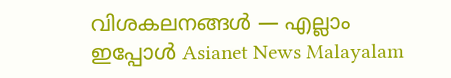വിശകലനങ്ങൾ — എല്ലാം ഇപ്പോൾ Asianet News Malayalam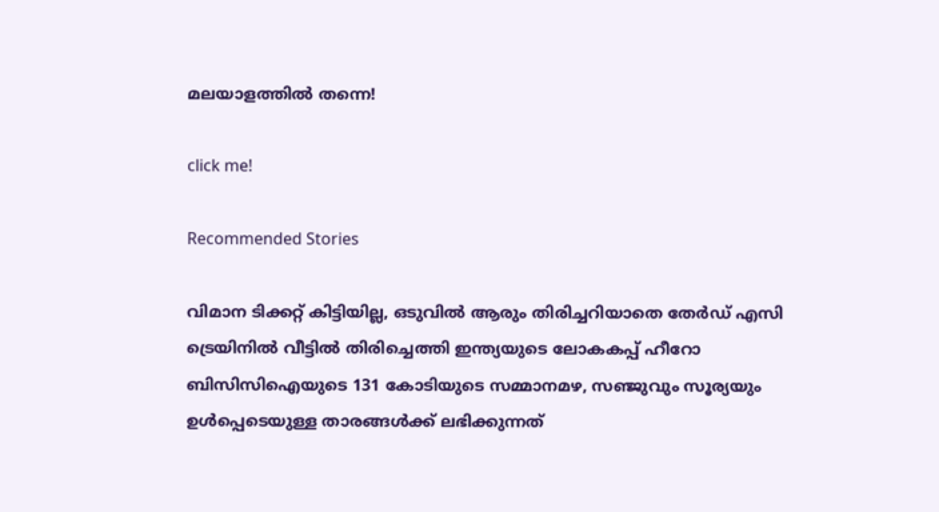മലയാളത്തിൽ തന്നെ!

click me!

Recommended Stories

വിമാന ടിക്കറ്റ് കിട്ടിയില്ല, ഒടുവിൽ ആരും തിരിച്ചറിയാതെ തേർഡ് എസി ട്രെയിനിൽ വീട്ടിൽ തിരിച്ചെത്തി ഇന്ത്യയുടെ ലോകകപ്പ് ഹീറോ
ബിസിസിഐയുടെ 131 കോടിയുടെ സമ്മാനമഴ, സഞ്ജുവും സൂര്യയും ഉൾപ്പെടെയുള്ള താരങ്ങൾക്ക് ലഭിക്കുന്നത്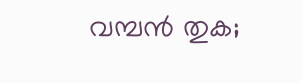വമ്പൻ തുക;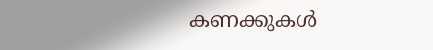കണക്കുകൾ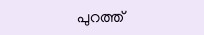പുറത്ത്